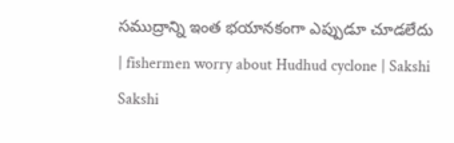సముద్రాన్ని ఇంత భయానకంగా ఎప్పుడూ చూడలేదు | fishermen worry about Hudhud cyclone | Sakshi
Sakshi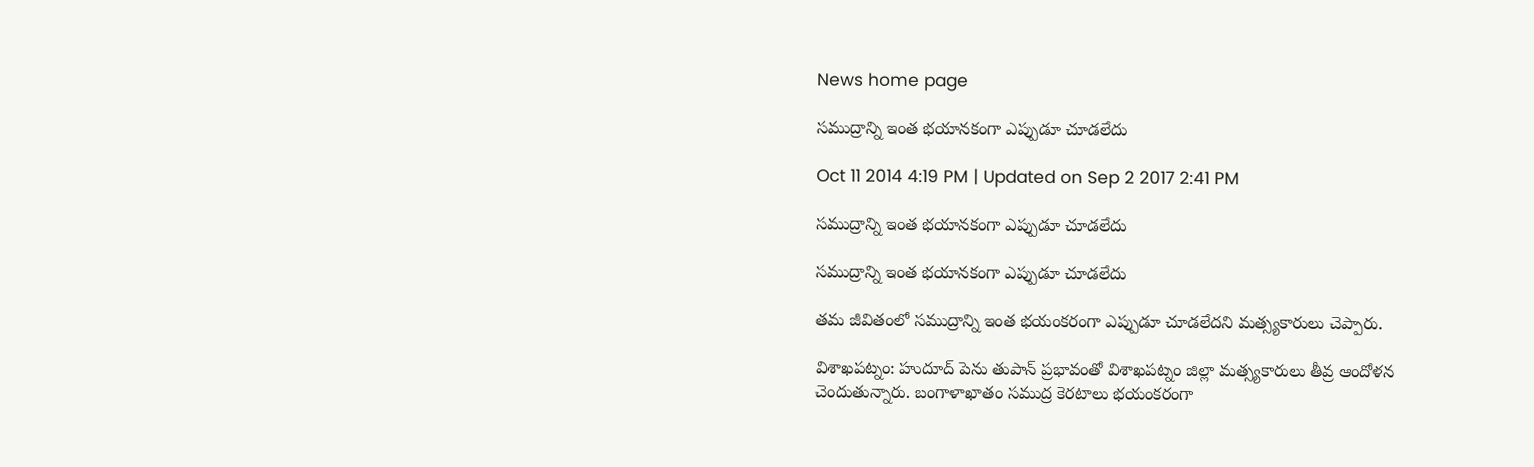News home page

సముద్రాన్ని ఇంత భయానకంగా ఎప్పుడూ చూడలేదు

Oct 11 2014 4:19 PM | Updated on Sep 2 2017 2:41 PM

సముద్రాన్ని ఇంత భయానకంగా ఎప్పుడూ చూడలేదు

సముద్రాన్ని ఇంత భయానకంగా ఎప్పుడూ చూడలేదు

తమ జీవితంలో సముద్రాన్ని ఇంత భయంకరంగా ఎప్పుడూ చూడలేదని మత్స్యకారులు చెప్పారు.

విశాఖపట్నం: హుదూద్ పెను తుపాన్ ప్రభావంతో విశాఖపట్నం జిల్లా మత్స్యకారులు తీవ్ర ఆందోళన చెందుతున్నారు. బంగాళాఖాతం సముద్ర కెరటాలు భయంకరంగా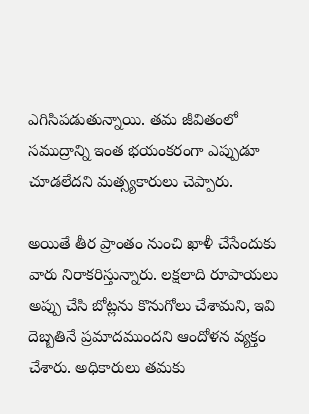ఎగిసిపడుతున్నాయి. తమ జీవితంలో సముద్రాన్ని ఇంత భయంకరంగా ఎప్పుడూ చూడలేదని మత్స్యకారులు చెప్పారు.

అయితే తీర ప్రాంతం నుంచి ఖాళీ చేసేందుకు వారు నిరాకరిస్తున్నారు. లక్షలాది రూపాయలు అప్పు చేసి బోట్లను కొనుగోలు చేశామని, ఇవి దెబ్బతినే ప్రమాదముందని ఆందోళన వ్యక్తం చేశారు. అధికారులు తమకు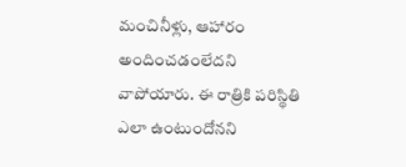మంచినీళ్లు, ఆహారం అందించడంలేదని వాపోయారు. ఈ రాత్రికి పరిస్థితి ఎలా ఉంటుందోనని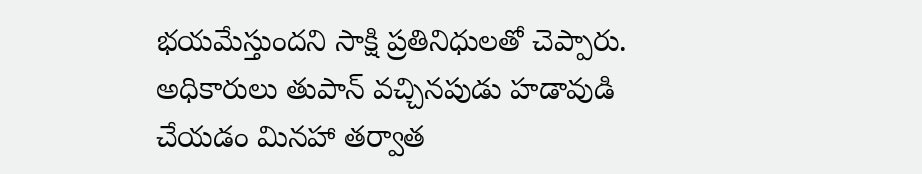భయమేస్తుందని సాక్షి ప్రతినిధులతో చెప్పారు. అధికారులు తుపాన్ వచ్చినపుడు హడావుడి చేయడం మినహా తర్వాత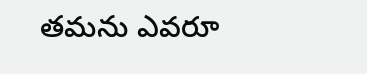తమను ఎవరూ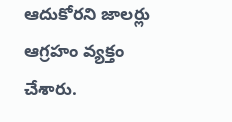ఆదుకోరని జాలర్లు ఆగ్రహం వ్యక్తం చేశారు.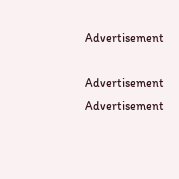Advertisement

Advertisement
Advertisement